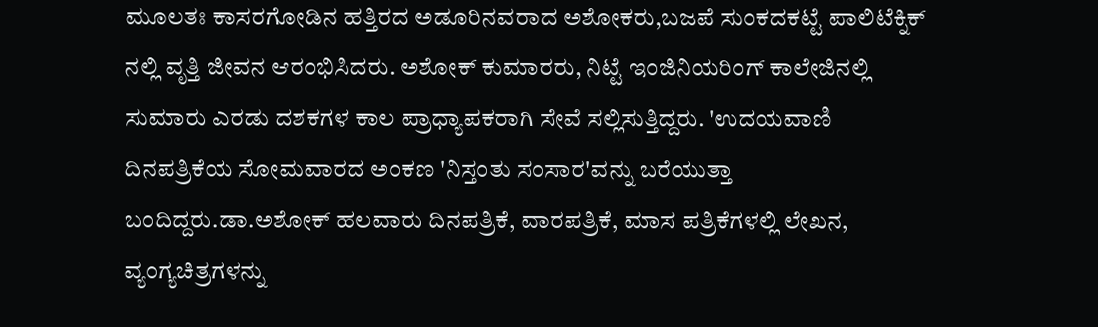ಮೂಲತಃ ಕಾಸರಗೋಡಿನ ಹತ್ತಿರದ ಅಡೂರಿನವರಾದ ಅಶೋಕರು,ಬಜಪೆ ಸುಂಕದಕಟ್ಟೆ ಪಾಲಿಟೆಕ್ನಿಕ್ ನಲ್ಲಿ ವೃತ್ತಿ ಜೀವನ ಆರಂಭಿಸಿದರು. ಅಶೋಕ್ ಕುಮಾರರು, ನಿಟ್ಟೆ ಇಂಜಿನಿಯರಿಂಗ್ ಕಾಲೇಜಿನಲ್ಲಿ ಸುಮಾರು ಎರಡು ದಶಕಗಳ ಕಾಲ ಪ್ರಾಧ್ಯಾಪಕರಾಗಿ ಸೇವೆ ಸಲ್ಲಿಸುತ್ತಿದ್ದರು. 'ಉದಯವಾಣಿ ದಿನಪತ್ರಿಕೆಯ ಸೋಮವಾರದ ಅಂಕಣ 'ನಿಸ್ತಂತು ಸಂಸಾರ'ವನ್ನು ಬರೆಯುತ್ತಾ ಬಂದಿದ್ದರು.ಡಾ.ಅಶೋಕ್ ಹಲವಾರು ದಿನಪತ್ರಿಕೆ, ವಾರಪತ್ರಿಕೆ, ಮಾಸ ಪತ್ರಿಕೆಗಳಲ್ಲಿ ಲೇಖನ, ವ್ಯಂಗ್ಯಚಿತ್ರಗಳನ್ನು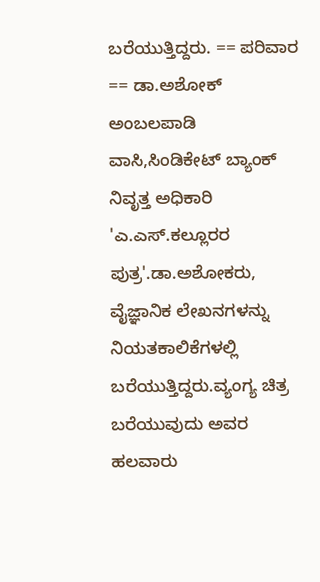ಬರೆಯುತ್ತಿದ್ದರು. == ಪರಿವಾರ == ಡಾ.ಅಶೋಕ್ ಅಂಬಲಪಾಡಿ ವಾಸಿ,ಸಿಂಡಿಕೇಟ್ ಬ್ಯಾಂಕ್ ನಿವೃತ್ತ ಅಧಿಕಾರಿ 'ಎ.ಎಸ್.ಕಲ್ಲೂರರ ಪುತ್ರ'.ಡಾ.ಅಶೋಕರು, ವೈಜ್ಞಾನಿಕ ಲೇಖನಗಳನ್ನು ನಿಯತಕಾಲಿಕೆಗಳಲ್ಲಿ ಬರೆಯುತ್ತಿದ್ದರು.ವ್ಯಂಗ್ಯ ಚಿತ್ರ ಬರೆಯುವುದು ಅವರ ಹಲವಾರು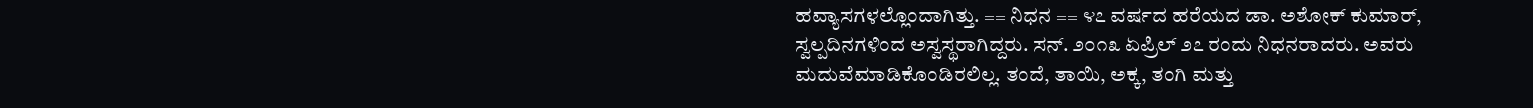ಹವ್ಯಾಸಗಳಲ್ಲೊಂದಾಗಿತ್ತು. == ನಿಧನ == ೪೭ ವರ್ಷದ ಹರೆಯದ ಡಾ. ಅಶೋಕ್ ಕುಮಾರ್, ಸ್ವಲ್ಪದಿನಗಳಿಂದ ಅಸ್ವಸ್ಥರಾಗಿದ್ದರು. ಸನ್. ೨೦೧೩ ಏಪ್ರಿಲ್ ೨೭ ರಂದು ನಿಧನರಾದರು. ಅವರು ಮದುವೆಮಾಡಿಕೊಂಡಿರಲಿಲ್ಲ. ತಂದೆ, ತಾಯಿ, ಅಕ್ಕ, ತಂಗಿ ಮತ್ತು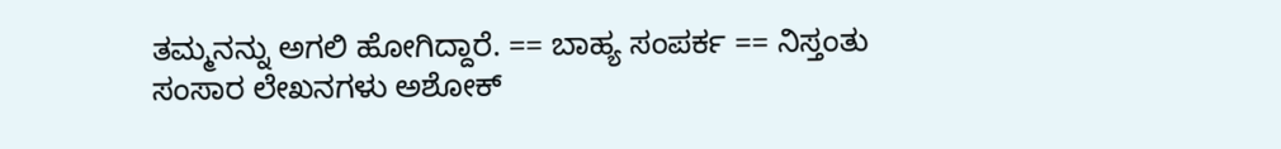ತಮ್ಮನನ್ನು ಅಗಲಿ ಹೋಗಿದ್ದಾರೆ. == ಬಾಹ್ಯ ಸಂಪರ್ಕ == ನಿಸ್ತಂತು ಸಂಸಾರ ಲೇಖನಗಳು ಅಶೋಕ್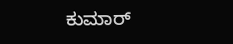ಕುಮಾರ‍್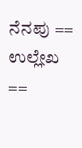ನೆನಪು == ಉಲ್ಲೇಖ ==